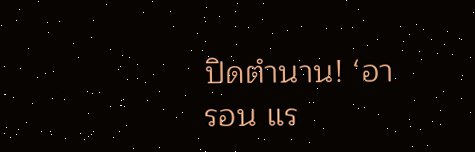ปิดตำนาน! ‘อารอน แร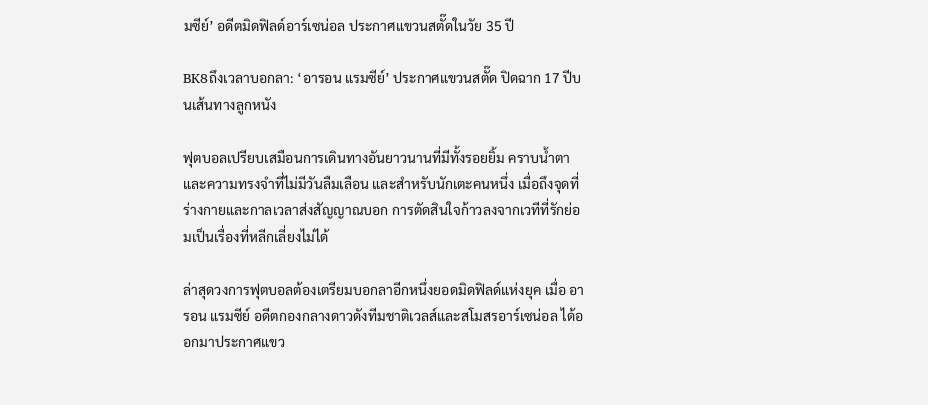มซีย์’ อดีตมิดฟิลด์อาร์เซน่อล ประกาศแขวนสตั๊ดในวัย 35 ปี

BK8ถึงเวลาบอกลา: ‘อารอน แรมซีย์’ ประกาศแขวนสตั๊ด ปิดฉาก 17 ปีบนเส้นทางลูกหนัง

ฟุตบอลเปรียบเสมือนการเดินทางอันยาวนานที่มีทั้งรอยยิ้ม คราบน้ำตา และความทรงจำที่ไม่มีวันลืมเลือน และสำหรับนักเตะคนหนึ่ง เมื่อถึงจุดที่ร่างกายและกาลเวลาส่งสัญญาณบอก การตัดสินใจก้าวลงจากเวทีที่รักย่อมเป็นเรื่องที่หลีกเลี่ยงไม่ได้

ล่าสุดวงการฟุตบอลต้องเตรียมบอกลาอีกหนึ่งยอดมิดฟิลด์แห่งยุค เมื่อ อารอน แรมซีย์ อดีตกองกลางดาวดังทีมชาติเวลส์และสโมสรอาร์เซน่อล ได้ออกมาประกาศแขว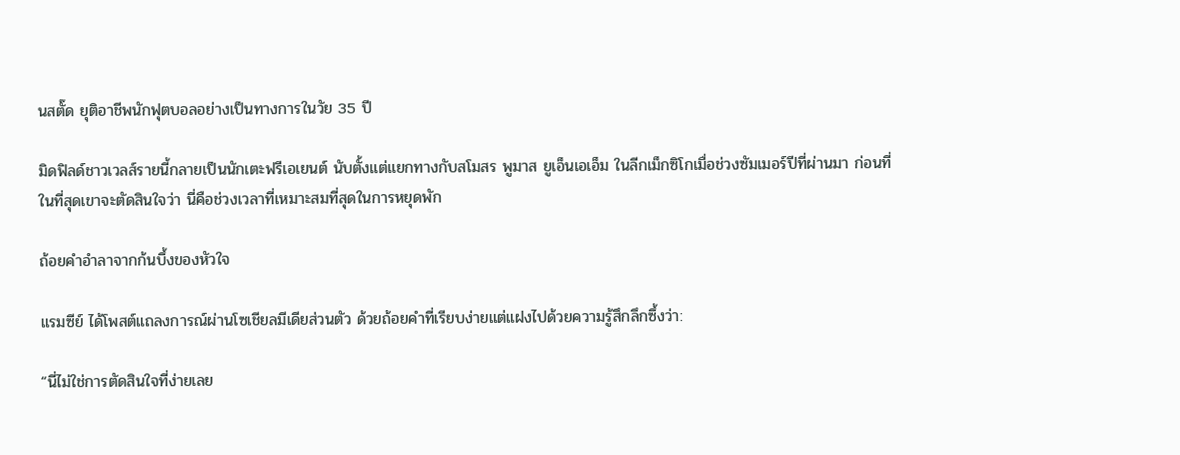นสตั๊ด ยุติอาชีพนักฟุตบอลอย่างเป็นทางการในวัย 35 ปี

มิดฟิลด์ชาวเวลส์รายนี้กลายเป็นนักเตะฟรีเอเยนต์ นับตั้งแต่แยกทางกับสโมสร พูมาส ยูเอ็นเอเอ็ม ในลีกเม็กซิโกเมื่อช่วงซัมเมอร์ปีที่ผ่านมา ก่อนที่ในที่สุดเขาจะตัดสินใจว่า นี่คือช่วงเวลาที่เหมาะสมที่สุดในการหยุดพัก

ถ้อยคำอำลาจากก้นบึ้งของหัวใจ

แรมซีย์ ได้โพสต์แถลงการณ์ผ่านโซเชียลมีเดียส่วนตัว ด้วยถ้อยคำที่เรียบง่ายแต่แฝงไปด้วยความรู้สึกลึกซึ้งว่า:

“นี่ไม่ใช่การตัดสินใจที่ง่ายเลย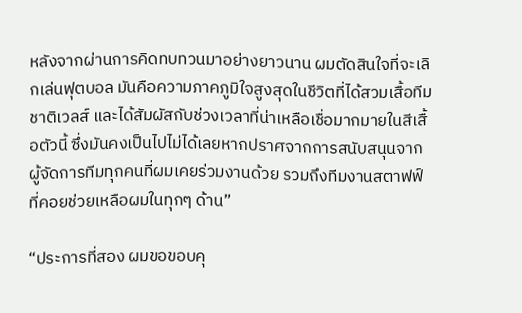หลังจากผ่านการคิดทบทวนมาอย่างยาวนาน ผมตัดสินใจที่จะเลิกเล่นฟุตบอล มันคือความภาคภูมิใจสูงสุดในชีวิตที่ได้สวมเสื้อทีมชาติเวลส์ และได้สัมผัสกับช่วงเวลาที่น่าเหลือเชื่อมากมายในสีเสื้อตัวนี้ ซึ่งมันคงเป็นไปไม่ได้เลยหากปราศจากการสนับสนุนจากผู้จัดการทีมทุกคนที่ผมเคยร่วมงานด้วย รวมถึงทีมงานสตาฟฟ์ที่คอยช่วยเหลือผมในทุกๆ ด้าน”

“ประการที่สอง ผมขอขอบคุ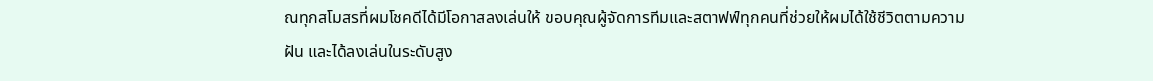ณทุกสโมสรที่ผมโชคดีได้มีโอกาสลงเล่นให้ ขอบคุณผู้จัดการทีมและสตาฟฟ์ทุกคนที่ช่วยให้ผมได้ใช้ชีวิตตามความฝัน และได้ลงเล่นในระดับสูง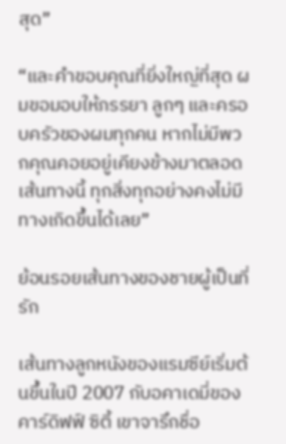สุด”

“และคำขอบคุณที่ยิ่งใหญ่ที่สุด ผมขอมอบให้ภรรยา ลูกๆ และครอบครัวของผมทุกคน หากไม่มีพวกคุณคอยอยู่เคียงข้างมาตลอดเส้นทางนี้ ทุกสิ่งทุกอย่างคงไม่มีทางเกิดขึ้นได้เลย”

ย้อนรอยเส้นทางของชายผู้เป็นที่รัก

เส้นทางลูกหนังของแรมซีย์เริ่มต้นขึ้นในปี 2007 กับอคาเดมี่ของ คาร์ดิฟฟ์ ซิตี้ เขาจารึกชื่อ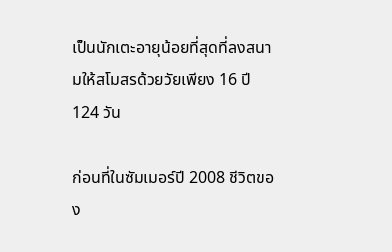เป็นนักเตะอายุน้อยที่สุดที่ลงสนามให้สโมสรด้วยวัยเพียง 16 ปี 124 วัน

ก่อนที่ในซัมเมอร์ปี 2008 ชีวิตของ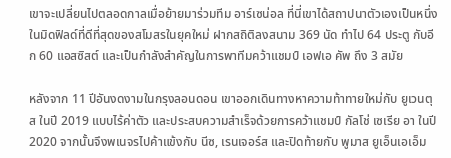เขาจะเปลี่ยนไปตลอดกาลเมื่อย้ายมาร่วมทีม อาร์เซน่อล ที่นี่เขาได้สถาปนาตัวเองเป็นหนึ่งในมิดฟิลด์ที่ดีที่สุดของสโมสรในยุคใหม่ ฝากสถิติลงสนาม 369 นัด ทำไป 64 ประตู กับอีก 60 แอสซิสต์ และเป็นกำลังสำคัญในการพาทีมคว้าแชมป์ เอฟเอ คัพ ถึง 3 สมัย

หลังจาก 11 ปีอันงดงามในกรุงลอนดอน เขาออกเดินทางหาความท้าทายใหม่กับ ยูเวนตุส ในปี 2019 แบบไร้ค่าตัว และประสบความสำเร็จด้วยการคว้าแชมป์ กัลโช่ เซเรีย อา ในปี 2020 จากนั้นจึงพเนจรไปค้าแข้งกับ นีซ, เรนเจอร์ส และปิดท้ายกับ พูมาส ยูเอ็นเอเอ็ม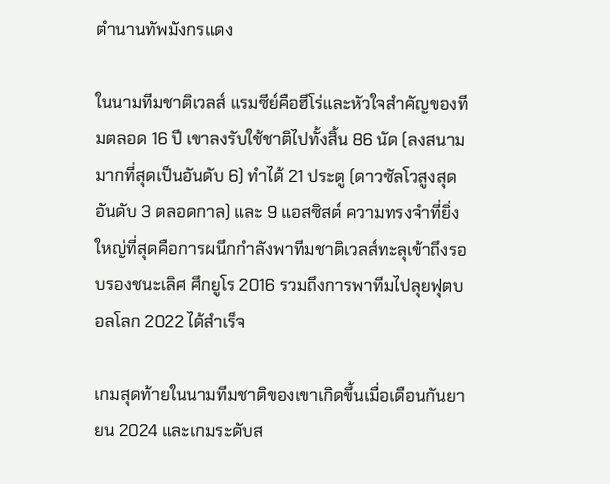ตำนานทัพมังกรแดง

ในนามทีมชาติเวลส์ แรมซีย์คือฮีโร่และหัวใจสำคัญของทีมตลอด 16 ปี เขาลงรับใช้ชาติไปทั้งสิ้น 86 นัด (ลงสนามมากที่สุดเป็นอันดับ 6) ทำได้ 21 ประตู (ดาวซัลโวสูงสุดอันดับ 3 ตลอดกาล) และ 9 แอสซิสต์ ความทรงจำที่ยิ่งใหญ่ที่สุดคือการผนึกกำลังพาทีมชาติเวลส์ทะลุเข้าถึงรอบรองชนะเลิศ ศึกยูโร 2016 รวมถึงการพาทีมไปลุยฟุตบอลโลก 2022 ได้สำเร็จ

เกมสุดท้ายในนามทีมชาติของเขาเกิดขึ้นเมื่อเดือนกันยายน 2024 และเกมระดับส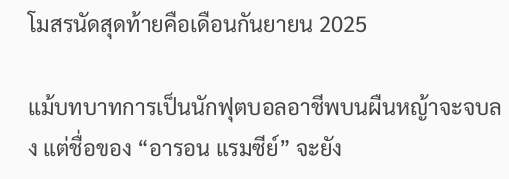โมสรนัดสุดท้ายคือเดือนกันยายน 2025

แม้บทบาทการเป็นนักฟุตบอลอาชีพบนผืนหญ้าจะจบลง แต่ชื่อของ “อารอน แรมซีย์” จะยัง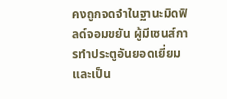คงถูกจดจำในฐานะมิดฟิลด์จอมขยัน ผู้มีเซนส์การทำประตูอันยอดเยี่ยม และเป็น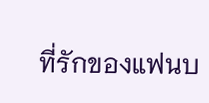ที่รักของแฟนบ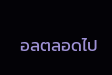อลตลอดไป